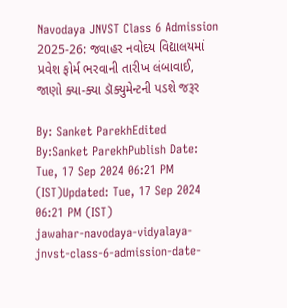Navodaya JNVST Class 6 Admission 2025-26: જવાહર નવોદય વિદ્યાલયમાં પ્રવેશ ફોર્મ ભરવાની તારીખ લંબાવાઈ, જાણો ક્યા-ક્યા ડૉક્યુમેન્ટની પડશે જરૂર

By: Sanket ParekhEdited By:Sanket ParekhPublish Date: Tue, 17 Sep 2024 06:21 PM (IST)Updated: Tue, 17 Sep 2024 06:21 PM (IST)
jawahar-navodaya-vidyalaya-jnvst-class-6-admission-date-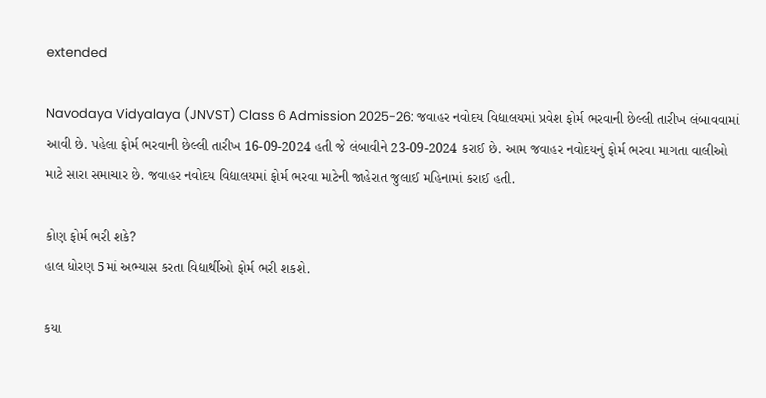extended

Navodaya Vidyalaya (JNVST) Class 6 Admission 2025-26: જવાહર નવોદય વિદ્યાલયમાં પ્રવેશ ફોર્મ ભરવાની છેલ્લી તારીખ લંબાવવામાં આવી છે. પહેલા ફોર્મ ભરવાની છેલ્લી તારીખ 16-09-2024 હતી જે લંબાવીને 23-09-2024 કરાઈ છે. આમ જવાહર નવોદયનું ફોર્મ ભરવા માગતા વાલીઓ માટે સારા સમાચાર છે. જવાહર નવોદય વિદ્યાલયમાં ફોર્મ ભરવા માટેની જાહેરાત જુલાઈ મહિનામાં કરાઈ હતી.

કોણ ફોર્મ ભરી શકે?
હાલ ધોરણ 5માં અભ્યાસ કરતા વિદ્યાર્થીઓ ફોર્મ ભરી શકશે.

કયા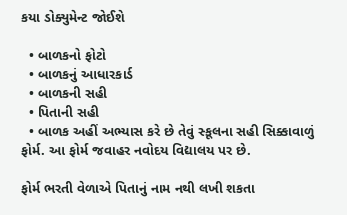કયા ડોક્યુમેન્ટ જોઈશે

  • બાળકનો ફોટો
  • બાળકનું આધારકાર્ડ
  • બાળકની સહી
  • પિતાની સહી
  • બાળક અહીં અભ્યાસ કરે છે તેવું સ્કૂલના સહી સિક્કાવાળું ફોર્મ. આ ફોર્મ જવાહર નવોદય વિદ્યાલય પર છે.

ફોર્મ ભરતી વેળાએ પિતાનું નામ નથી લખી શકતા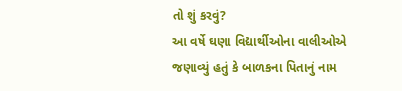તો શું કરવું?
આ વર્ષે ઘણા વિદ્યાર્થીઓના વાલીઓએ જણાવ્યું હતું કે બાળકના પિતાનું નામ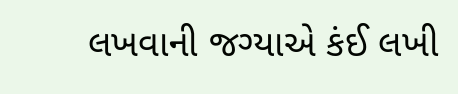લખવાની જગ્યાએ કંઈ લખી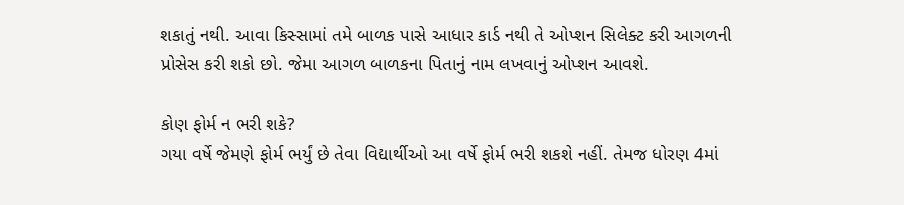શકાતું નથી. આવા કિસ્સામાં તમે બાળક પાસે આધાર કાર્ડ નથી તે ઓપ્શન સિલેક્ટ કરી આગળની પ્રોસેસ કરી શકો છો. જેમા આગળ બાળકના પિતાનું નામ લખવાનું ઓપ્શન આવશે.

કોણ ફોર્મ ન ભરી શકે?
ગયા વર્ષે જેમણે ફોર્મ ભર્યું છે તેવા વિદ્યાર્થીઓ આ વર્ષે ફોર્મ ભરી શકશે નહીં. તેમજ ધોરણ 4માં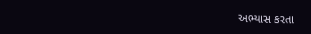અભ્યાસ કરતા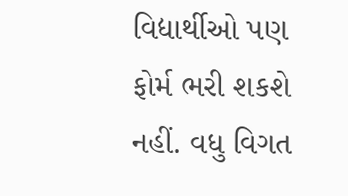વિદ્યાર્થીઓ પણ ફોર્મ ભરી શકશે નહીં. વધુ વિગત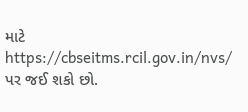માટે https://cbseitms.rcil.gov.in/nvs/ પર જઈ શકો છો.